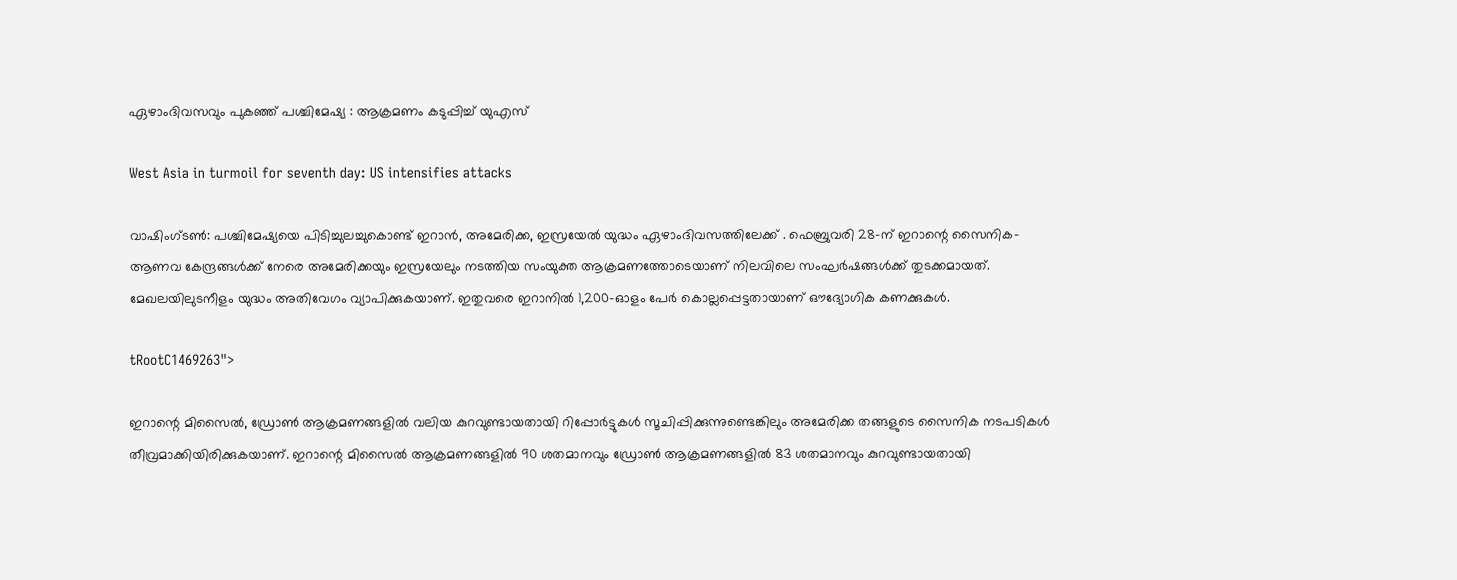ഏഴാംദിവസവും പുകഞ്ഞ് പശ്ചിമേഷ്യ : ആക്രമണം കടുപ്പിച്ച് യുഎസ്

West Asia in turmoil for seventh day: US intensifies attacks

വാഷിംഗ്ടൺ: പശ്ചിമേഷ്യയെ പിടിച്ചുലച്ചുകൊണ്ട് ഇറാൻ, അമേരിക്ക, ഇസ്രയേൽ യുദ്ധം ഏഴാംദിവസത്തിലേക്ക് . ഫെബ്രുവരി 28-ന് ഇറാന്റെ സൈനിക-ആണവ കേന്ദ്രങ്ങൾക്ക് നേരെ അമേരിക്കയും ഇസ്രയേലും നടത്തിയ സംയുക്ത ആക്രമണത്തോടെയാണ് നിലവിലെ സംഘർഷങ്ങൾക്ക് തുടക്കമായത്. മേഖലയിലുടനീളം യുദ്ധം അതിവേഗം വ്യാപിക്കുകയാണ്. ഇതുവരെ ഇറാനിൽ 1,200-ഓളം പേർ കൊല്ലപ്പെട്ടതായാണ് ഔദ്യോഗിക കണക്കുകൾ.

tRootC1469263">

ഇറാന്റെ മിസൈൽ, ഡ്രോൺ ആക്രമണങ്ങളിൽ വലിയ കുറവുണ്ടായതായി റിപ്പോർട്ടുകൾ സൂചിപ്പിക്കുന്നുണ്ടെങ്കിലും അമേരിക്ക തങ്ങളുടെ സൈനിക നടപടികൾ തീവ്രമാക്കിയിരിക്കുകയാണ്. ഇറാന്റെ മിസൈൽ ആക്രമണങ്ങളിൽ 90 ശതമാനവും ഡ്രോൺ ആക്രമണങ്ങളിൽ 83 ശതമാനവും കുറവുണ്ടായതായി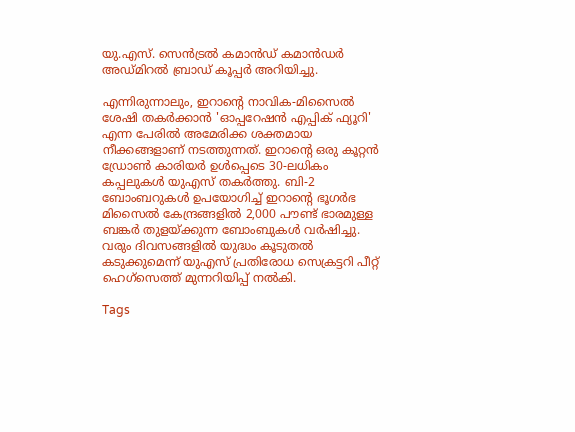യു.എസ്. സെൻട്രൽ കമാൻഡ് കമാൻഡർ അഡ്മിറൽ ബ്രാഡ് കൂപ്പർ അറിയിച്ചു.

എന്നിരുന്നാലും, ഇറാന്റെ നാവിക-മിസൈൽ ശേഷി തകർക്കാൻ 'ഓപ്പറേഷൻ എപ്പിക് ഫ്യൂറി' എന്ന പേരിൽ അമേരിക്ക ശക്തമായ നീക്കങ്ങളാണ് നടത്തുന്നത്. ഇറാന്റെ ഒരു കൂറ്റൻ ഡ്രോൺ കാരിയർ ഉൾപ്പെടെ 30-ലധികം കപ്പലുകൾ യുഎസ് തകർത്തു. ബി-2 ബോംബറുകൾ ഉപയോഗിച്ച് ഇറാന്റെ ഭൂഗർഭ മിസൈൽ കേന്ദ്രങ്ങളിൽ 2,000 പൗണ്ട് ഭാരമുള്ള ബങ്കർ തുളയ്ക്കുന്ന ബോംബുകൾ വർഷിച്ചു. വരും ദിവസങ്ങളിൽ യുദ്ധം കൂടുതൽ കടുക്കുമെന്ന് യുഎസ് പ്രതിരോധ സെക്രട്ടറി പീറ്റ് ഹെഗ്‌സെത്ത് മുന്നറിയിപ്പ് നൽകി.

Tags